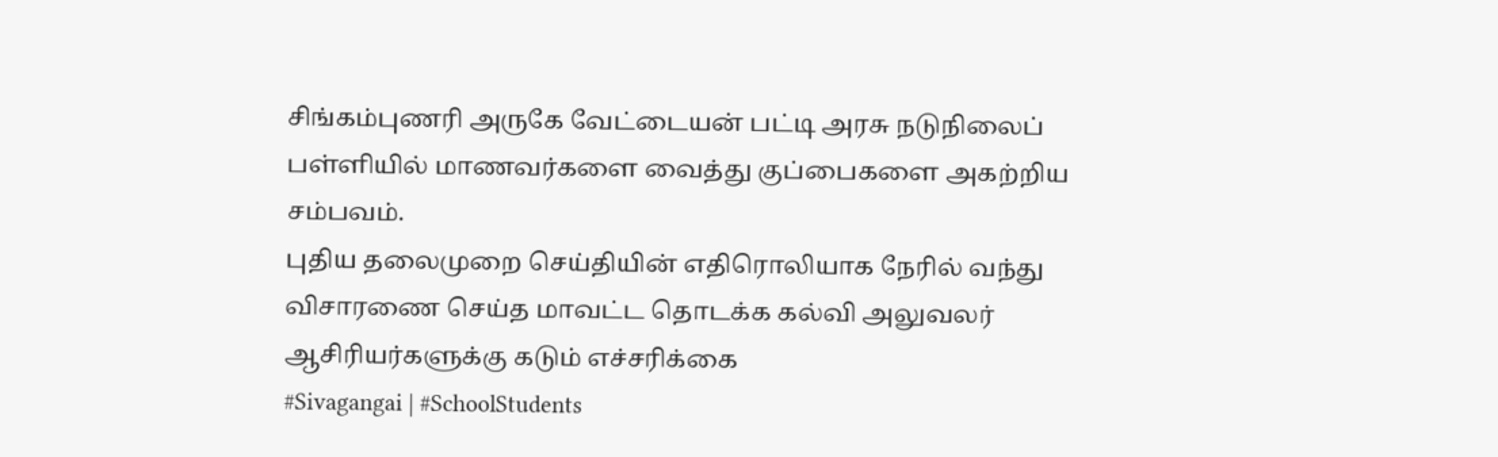சிங்கம்புணரி அருகே வேட்டையன் பட்டி அரசு நடுநிலைப் பள்ளியில் மாணவர்களை வைத்து குப்பைகளை அகற்றிய சம்பவம்.
புதிய தலைமுறை செய்தியின் எதிரொலியாக நேரில் வந்து விசாரணை செய்த மாவட்ட தொடக்க கல்வி அலுவலர் ஆசிரியர்களுக்கு கடும் எச்சரிக்கை
#Sivagangai | #SchoolStudents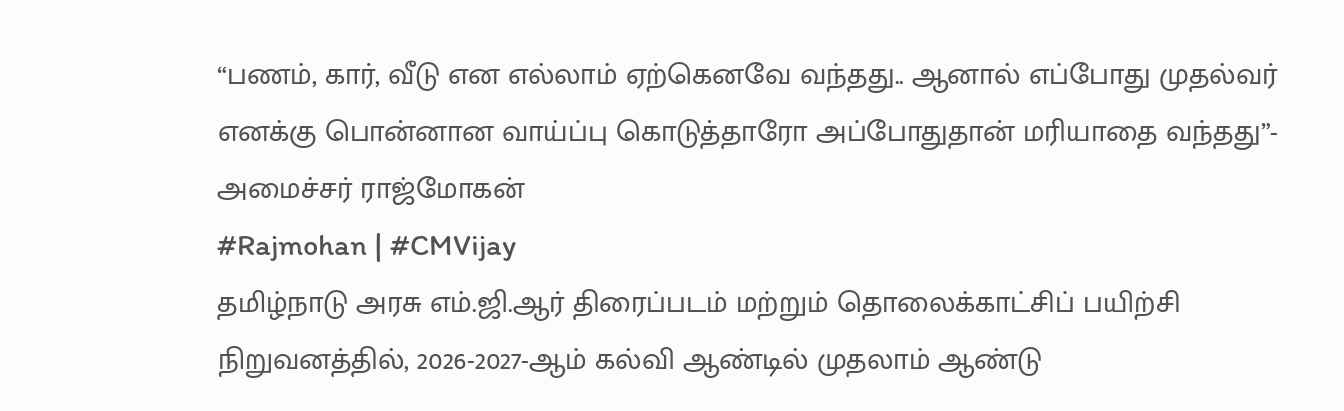“பணம், கார், வீடு என எல்லாம் ஏற்கெனவே வந்தது.. ஆனால் எப்போது முதல்வர் எனக்கு பொன்னான வாய்ப்பு கொடுத்தாரோ அப்போதுதான் மரியாதை வந்தது”- அமைச்சர் ராஜ்மோகன்
#Rajmohan | #CMVijay
தமிழ்நாடு அரசு எம்.ஜி.ஆர் திரைப்படம் மற்றும் தொலைக்காட்சிப் பயிற்சி நிறுவனத்தில், 2026-2027-ஆம் கல்வி ஆண்டில் முதலாம் ஆண்டு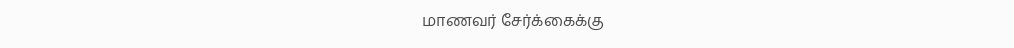மாணவர் சேர்க்கைக்கு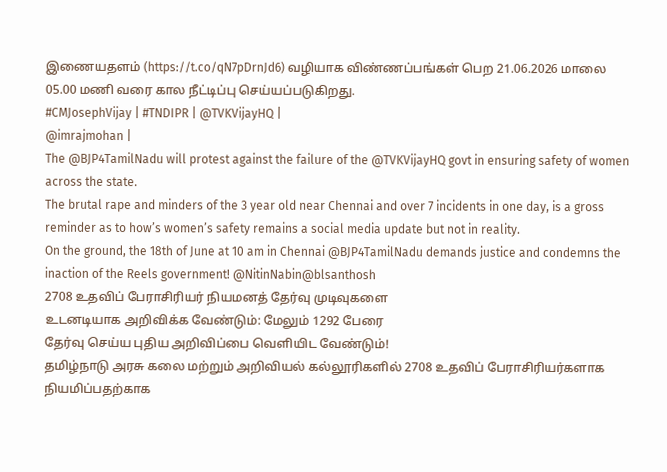இணையதளம் (https://t.co/qN7pDrnJd6) வழியாக விண்ணப்பங்கள் பெற 21.06.2026 மாலை 05.00 மணி வரை கால நீட்டிப்பு செய்யப்படுகிறது.
#CMJosephVijay | #TNDIPR | @TVKVijayHQ |
@imrajmohan |
The @BJP4TamilNadu will protest against the failure of the @TVKVijayHQ govt in ensuring safety of women across the state.
The brutal rape and minders of the 3 year old near Chennai and over 7 incidents in one day, is a gross reminder as to how’s women’s safety remains a social media update but not in reality.
On the ground, the 18th of June at 10 am in Chennai @BJP4TamilNadu demands justice and condemns the inaction of the Reels government! @NitinNabin@blsanthosh
2708 உதவிப் பேராசிரியர் நியமனத் தேர்வு முடிவுகளை
உடனடியாக அறிவிக்க வேண்டும்: மேலும் 1292 பேரை
தேர்வு செய்ய புதிய அறிவிப்பை வெளியிட வேண்டும்!
தமிழ்நாடு அரசு கலை மற்றும் அறிவியல் கல்லூரிகளில் 2708 உதவிப் பேராசிரியர்களாக நியமிப்பதற்காக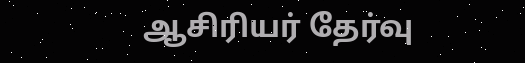ஆசிரியர் தேர்வு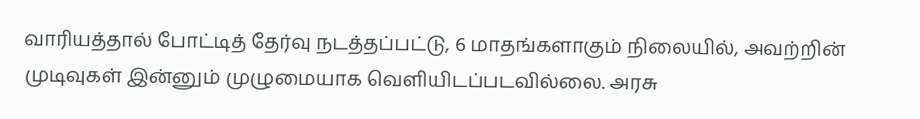வாரியத்தால் போட்டித் தேர்வு நடத்தப்பட்டு, 6 மாதங்களாகும் நிலையில், அவற்றின் முடிவுகள் இன்னும் முழுமையாக வெளியிடப்படவில்லை. அரசு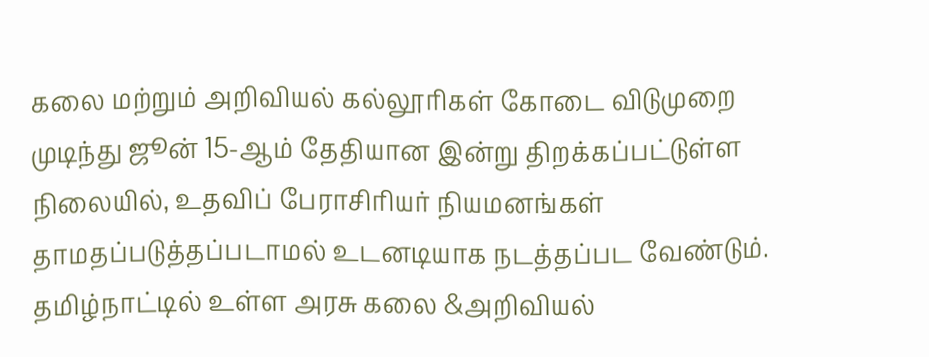கலை மற்றும் அறிவியல் கல்லூரிகள் கோடை விடுமுறை முடிந்து ஜூன் 15-ஆம் தேதியான இன்று திறக்கப்பட்டுள்ள நிலையில், உதவிப் பேராசிரியர் நியமனங்கள் தாமதப்படுத்தப்படாமல் உடனடியாக நடத்தப்பட வேண்டும்.
தமிழ்நாட்டில் உள்ள அரசு கலை &அறிவியல்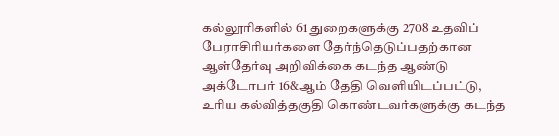கல்லூரிகளில் 61 துறைகளுக்கு 2708 உதவிப் பேராசிரியர்களை தேர்ந்தெடுப்பதற்கான ஆள்தேர்வு அறிவிக்கை கடந்த ஆண்டு அக்டோபர் 16&ஆம் தேதி வெளியிடப்பட்டு, உரிய கல்வித்தகுதி கொண்டவர்களுக்கு கடந்த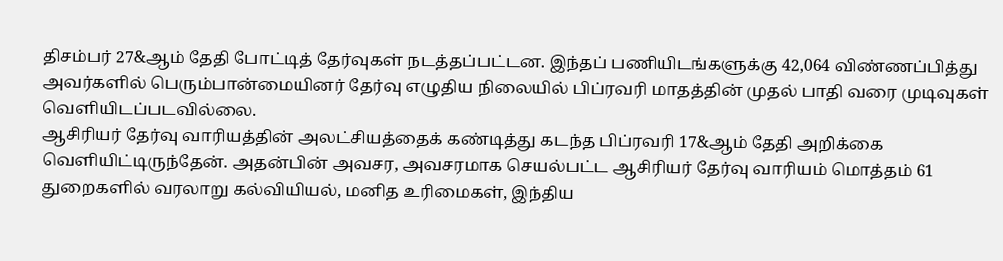திசம்பர் 27&ஆம் தேதி போட்டித் தேர்வுகள் நடத்தப்பட்டன. இந்தப் பணியிடங்களுக்கு 42,064 விண்ணப்பித்து அவர்களில் பெரும்பான்மையினர் தேர்வு எழுதிய நிலையில் பிப்ரவரி மாதத்தின் முதல் பாதி வரை முடிவுகள் வெளியிடப்படவில்லை.
ஆசிரியர் தேர்வு வாரியத்தின் அலட்சியத்தைக் கண்டித்து கடந்த பிப்ரவரி 17&ஆம் தேதி அறிக்கை வெளியிட்டிருந்தேன். அதன்பின் அவசர, அவசரமாக செயல்பட்ட ஆசிரியர் தேர்வு வாரியம் மொத்தம் 61 துறைகளில் வரலாறு கல்வியியல், மனித உரிமைகள், இந்திய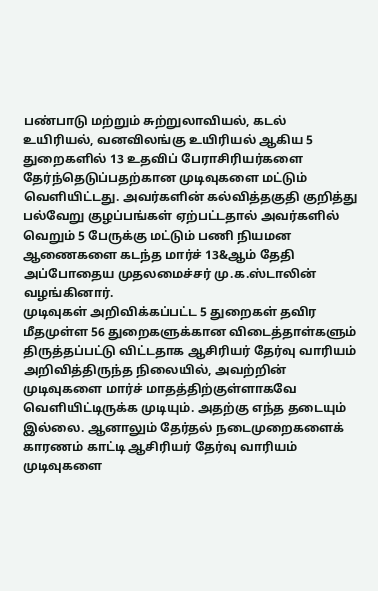பண்பாடு மற்றும் சுற்றுலாவியல், கடல் உயிரியல், வனவிலங்கு உயிரியல் ஆகிய 5 துறைகளில் 13 உதவிப் பேராசிரியர்களை தேர்ந்தெடுப்பதற்கான முடிவுகளை மட்டும் வெளியிட்டது. அவர்களின் கல்வித்தகுதி குறித்து பல்வேறு குழப்பங்கள் ஏற்பட்டதால் அவர்களில் வெறும் 5 பேருக்கு மட்டும் பணி நியமன ஆணைகளை கடந்த மார்ச் 13&ஆம் தேதி அப்போதைய முதலமைச்சர் மு.க.ஸ்டாலின் வழங்கினார்.
முடிவுகள் அறிவிக்கப்பட்ட 5 துறைகள் தவிர மீதமுள்ள 56 துறைகளுக்கான விடைத்தாள்களும் திருத்தப்பட்டு விட்டதாக ஆசிரியர் தேர்வு வாரியம் அறிவித்திருந்த நிலையில், அவற்றின் முடிவுகளை மார்ச் மாதத்திற்குள்ளாகவே வெளியிட்டிருக்க முடியும். அதற்கு எந்த தடையும் இல்லை. ஆனாலும் தேர்தல் நடைமுறைகளைக் காரணம் காட்டி ஆசிரியர் தேர்வு வாரியம் முடிவுகளை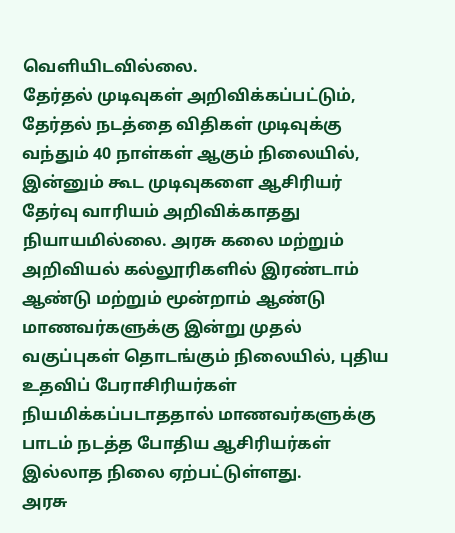வெளியிடவில்லை.
தேர்தல் முடிவுகள் அறிவிக்கப்பட்டும், தேர்தல் நடத்தை விதிகள் முடிவுக்கு வந்தும் 40 நாள்கள் ஆகும் நிலையில், இன்னும் கூட முடிவுகளை ஆசிரியர் தேர்வு வாரியம் அறிவிக்காதது நியாயமில்லை. அரசு கலை மற்றும் அறிவியல் கல்லூரிகளில் இரண்டாம் ஆண்டு மற்றும் மூன்றாம் ஆண்டு மாணவர்களுக்கு இன்று முதல் வகுப்புகள் தொடங்கும் நிலையில், புதிய உதவிப் பேராசிரியர்கள் நியமிக்கப்படாததால் மாணவர்களுக்கு பாடம் நடத்த போதிய ஆசிரியர்கள் இல்லாத நிலை ஏற்பட்டுள்ளது.
அரசு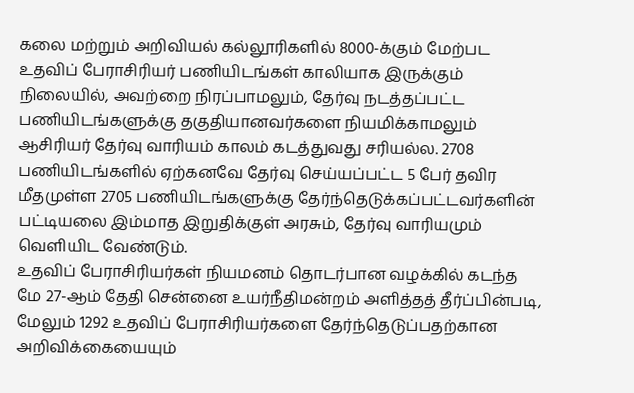கலை மற்றும் அறிவியல் கல்லூரிகளில் 8000-க்கும் மேற்பட உதவிப் பேராசிரியர் பணியிடங்கள் காலியாக இருக்கும் நிலையில், அவற்றை நிரப்பாமலும், தேர்வு நடத்தப்பட்ட பணியிடங்களுக்கு தகுதியானவர்களை நியமிக்காமலும் ஆசிரியர் தேர்வு வாரியம் காலம் கடத்துவது சரியல்ல. 2708 பணியிடங்களில் ஏற்கனவே தேர்வு செய்யப்பட்ட 5 பேர் தவிர மீதமுள்ள 2705 பணியிடங்களுக்கு தேர்ந்தெடுக்கப்பட்டவர்களின் பட்டியலை இம்மாத இறுதிக்குள் அரசும், தேர்வு வாரியமும் வெளியிட வேண்டும்.
உதவிப் பேராசிரியர்கள் நியமனம் தொடர்பான வழக்கில் கடந்த மே 27-ஆம் தேதி சென்னை உயர்நீதிமன்றம் அளித்தத் தீர்ப்பின்படி, மேலும் 1292 உதவிப் பேராசிரியர்களை தேர்ந்தெடுப்பதற்கான அறிவிக்கையையும்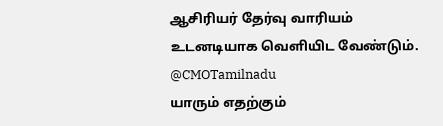ஆசிரியர் தேர்வு வாரியம் உடனடியாக வெளியிட வேண்டும்.
@CMOTamilnadu
யாரும் எதற்கும்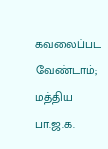கவலைப்பட வேண்டாம்; மத்திய பா.ஜ.க.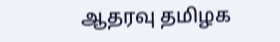ஆதரவு தமிழக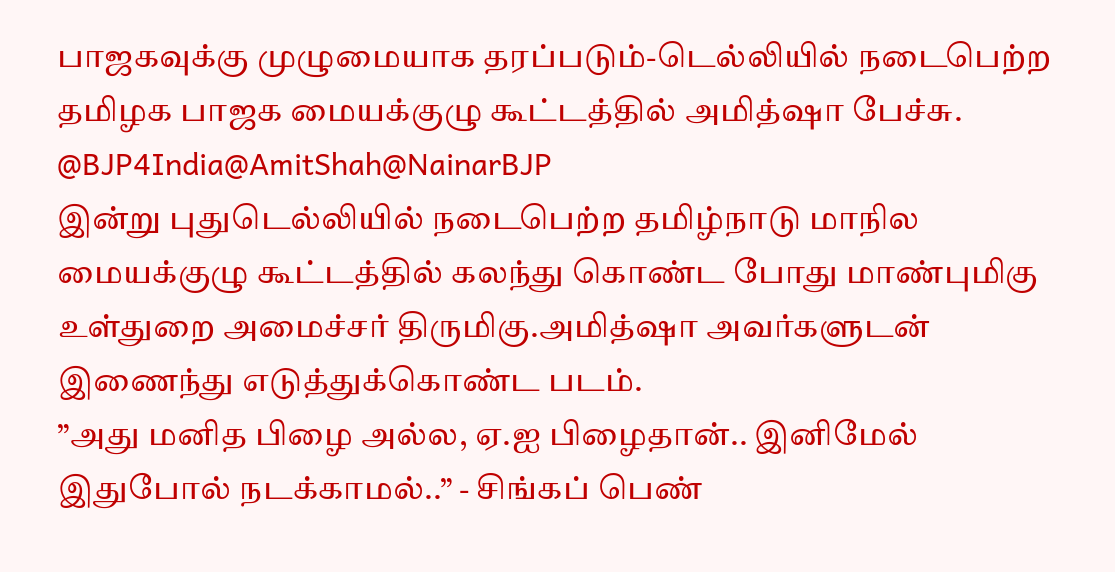பாஜகவுக்கு முழுமையாக தரப்படும்-டெல்லியில் நடைபெற்ற தமிழக பாஜக மையக்குழு கூட்டத்தில் அமித்ஷா பேச்சு.
@BJP4India@AmitShah@NainarBJP
இன்று புதுடெல்லியில் நடைபெற்ற தமிழ்நாடு மாநில மையக்குழு கூட்டத்தில் கலந்து கொண்ட போது மாண்புமிகு உள்துறை அமைச்சர் திருமிகு.அமித்ஷா அவர்களுடன் இணைந்து எடுத்துக்கொண்ட படம்.
”அது மனித பிழை அல்ல, ஏ.ஐ பிழைதான்.. இனிமேல் இதுபோல் நடக்காமல்..” - சிங்கப் பெண்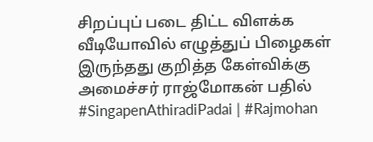சிறப்புப் படை திட்ட விளக்க வீடியோவில் எழுத்துப் பிழைகள் இருந்தது குறித்த கேள்விக்கு அமைச்சர் ராஜ்மோகன் பதில்
#SingapenAthiradiPadai | #Rajmohan